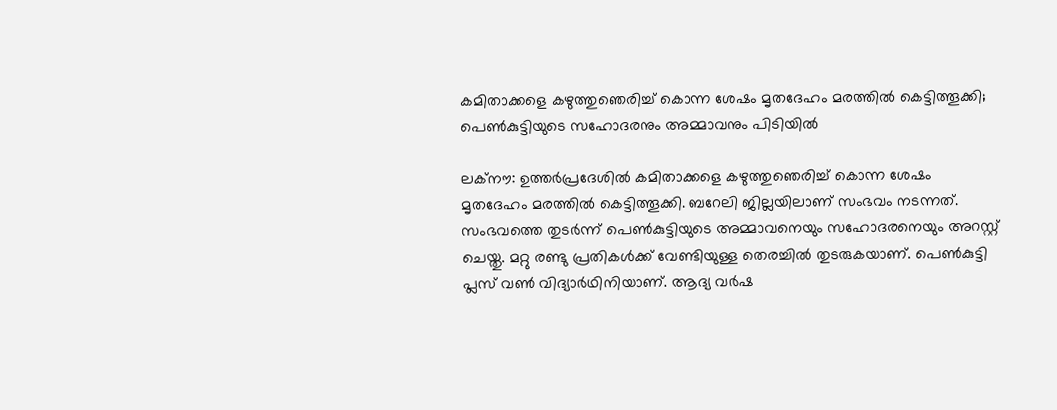കമിതാക്കളെ കഴുത്തുഞെരിച്ച് കൊന്ന ശേഷം മൃതദേഹം മരത്തില്‍ കെട്ടിത്തൂക്കി; പെണ്‍കുട്ടിയുടെ സഹോദരനും അമ്മാവനും പിടിയില്‍

ലക്നൗ: ഉത്തര്‍പ്രദേശില്‍ കമിതാക്കളെ കഴുത്തുഞെരിച്ച് കൊന്ന ശേഷം മൃതദേഹം മരത്തില്‍ കെട്ടിത്തൂക്കി. ബറേലി ജില്ലയിലാണ് സംഭവം നടന്നത്. സംഭവത്തെ തുടര്‍ന്ന് പെണ്‍കുട്ടിയുടെ അമ്മാവനെയും സഹോദരനെയും അറസ്റ്റ് ചെയ്തു. മറ്റു രണ്ടു പ്രതികള്‍ക്ക് വേണ്ടിയുള്ള തെരച്ചില്‍ തുടരുകയാണ്. പെണ്‍കുട്ടി പ്ലസ് വണ്‍ വിദ്യാര്‍ഥിനിയാണ്. ആദ്യ വര്‍ഷ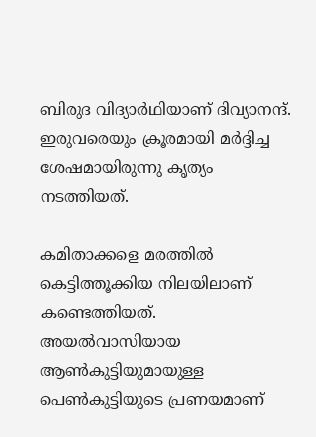ബിരുദ വിദ്യാര്‍ഥിയാണ് ദിവ്യാനന്ദ്. ഇരുവരെയും ക്രൂരമായി മര്‍ദ്ദിച്ച ശേഷമായിരുന്നു കൃത്യം നടത്തിയത്.

കമിതാക്കളെ മരത്തില്‍ കെട്ടിത്തൂക്കിയ നിലയിലാണ് കണ്ടെത്തിയത്. അയല്‍വാസിയായ ആണ്‍കുട്ടിയുമായുള്ള പെണ്‍കുട്ടിയുടെ പ്രണയമാണ്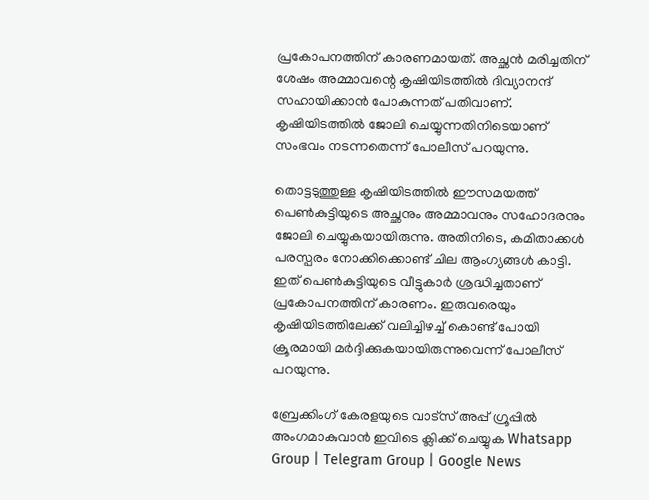പ്രകോപനത്തിന് കാരണമായത്. അച്ഛന്‍ മരിച്ചതിന് ശേഷം അമ്മാവന്റെ കൃഷിയിടത്തില്‍ ദിവ്യാനന്ദ് സഹായിക്കാന്‍ പോകുന്നത് പതിവാണ്. കൃഷിയിടത്തില്‍ ജോലി ചെയ്യുന്നതിനിടെയാണ് സംഭവം നടന്നതെന്ന് പോലീസ് പറയുന്നു.

തൊട്ടടുത്തുള്ള കൃഷിയിടത്തില്‍ ഈസമയത്ത് പെണ്‍കുട്ടിയുടെ അച്ഛനും അമ്മാവനും സഹോദരനും ജോലി ചെയ്യുകയായിരുന്നു. അതിനിടെ, കമിതാക്കള്‍ പരസ്പരം നോക്കിക്കൊണ്ട് ചില ആംഗ്യങ്ങള്‍ കാട്ടി. ഇത് പെണ്‍കുട്ടിയുടെ വീട്ടുകാര്‍ ശ്രദ്ധിച്ചതാണ് പ്രകോപനത്തിന് കാരണം. ഇരുവരെയും കൃഷിയിടത്തിലേക്ക് വലിച്ചിഴച്ച് കൊണ്ട് പോയി ക്രൂരമായി മര്‍ദ്ദിക്കുകയായിരുന്നുവെന്ന് പോലീസ് പറയുന്നു.

ബ്രേക്കിംഗ് കേരളയുടെ വാട്സ് അപ്പ് ഗ്രൂപ്പിൽ അംഗമാകുവാൻ ഇവിടെ ക്ലിക്ക് ചെയ്യുക Whatsapp Group | Telegram Group | Google News